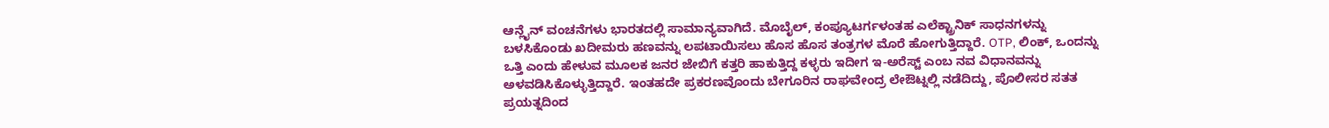ಆನ್ಲೈನ್ ವಂಚನೆಗಳು ಭಾರತದಲ್ಲಿ ಸಾಮಾನ್ಯವಾಗಿದೆ. ಮೊಬೈಲ್, ಕಂಪ್ಯೂಟರ್ಗಳಂತಹ ಎಲೆಕ್ಟ್ರಾನಿಕ್ ಸಾಧನಗಳನ್ನು ಬಳಸಿಕೊಂಡು ಖದೀಮರು ಹಣವನ್ನು ಲಪಟಾಯಿಸಲು ಹೊಸ ಹೊಸ ತಂತ್ರಗಳ ಮೊರೆ ಹೋಗುತ್ತಿದ್ದಾರೆ. OTP, ಲಿಂಕ್, ಒಂದನ್ನು ಒತ್ತಿ ಎಂದು ಹೇಳುವ ಮೂಲಕ ಜನರ ಜೇಬಿಗೆ ಕತ್ತರಿ ಹಾಕುತ್ತಿದ್ದ ಕಳ್ಳರು ಇದೀಗ ಇ-ಅರೆಸ್ಟ್ ಎಂಬ ನವ ವಿಧಾನವನ್ನು ಅಳವಡಿಸಿಕೊಳ್ಳುತ್ತಿದ್ದಾರೆ. ಇಂತಹದೇ ಪ್ರಕರಣವೊಂದು ಬೇಗೂರಿನ ರಾಘವೇಂದ್ರ ಲೇಔಟ್ನಲ್ಲಿ ನಡೆದಿದ್ದು, ಪೊಲೀಸರ ಸತತ ಪ್ರಯತ್ನದಿಂದ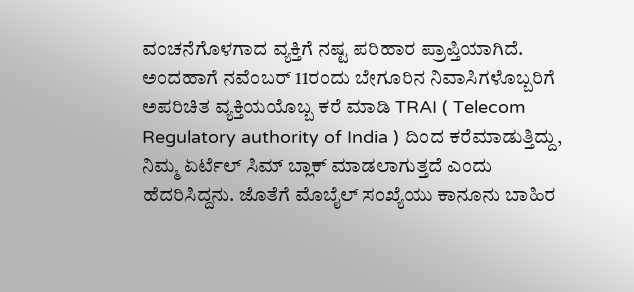ವಂಚನೆಗೊಳಗಾದ ವ್ಯಕ್ತಿಗೆ ನಷ್ಟ ಪರಿಹಾರ ಪ್ರಾಪ್ತಿಯಾಗಿದೆ.
ಅಂದಹಾಗೆ ನವೆಂಬರ್ 11ರಂದು ಬೇಗೂರಿನ ನಿವಾಸಿಗಳೊಬ್ಬರಿಗೆ ಅಪರಿಚಿತ ವ್ಯಕ್ತಿಯಯೊಬ್ಬ ಕರೆ ಮಾಡಿ TRAI ( Telecom Regulatory authority of India ) ದಿಂದ ಕರೆಮಾಡುತ್ತಿದ್ದು, ನಿಮ್ಮ ಏರ್ಟೆಲ್ ಸಿಮ್ ಬ್ಲಾಕ್ ಮಾಡಲಾಗುತ್ತದೆ ಎಂದು ಹೆದರಿಸಿದ್ದನು. ಜೊತೆಗೆ ಮೊಬೈಲ್ ಸಂಖ್ಯೆಯು ಕಾನೂನು ಬಾಹಿರ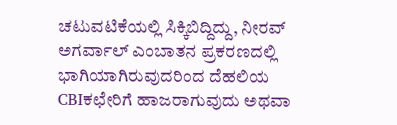ಚಟುವಟಿಕೆಯಲ್ಲಿ ಸಿಕ್ಕಿಬಿದ್ದಿದ್ದು, ನೀರವ್ ಅಗರ್ವಾಲ್ ಎಂಬಾತನ ಪ್ರಕರಣದಲ್ಲಿ ಭಾಗಿಯಾಗಿರುವುದರಿಂದ ದೆಹಲಿಯ CBIಕಛೇರಿಗೆ ಹಾಜರಾಗುವುದು ಅಥವಾ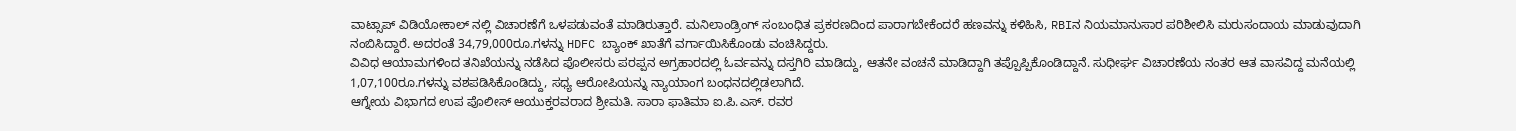ವಾಟ್ಸಾಪ್ ವಿಡಿಯೋಕಾಲ್ ನಲ್ಲಿ ವಿಚಾರಣೆಗೆ ಒಳಪಡುವಂತೆ ಮಾಡಿರುತ್ತಾರೆ. ಮನಿಲಾಂಡ್ರಿಂಗ್ ಸಂಬಂಧಿತ ಪ್ರಕರಣದಿಂದ ಪಾರಾಗಬೇಕೆಂದರೆ ಹಣವನ್ನು ಕಳಿಹಿಸಿ, RBIನ ನಿಯಮಾನುಸಾರ ಪರಿಶೀಲಿಸಿ ಮರುಸಂದಾಯ ಮಾಡುವುದಾಗಿ ನಂಬಿಸಿದ್ದಾರೆ. ಅದರಂತೆ 34,79,000ರೂ.ಗಳನ್ನು HDFC ಬ್ಯಾಂಕ್ ಖಾತೆಗೆ ವರ್ಗಾಯಿಸಿಕೊಂಡು ವಂಚಿಸಿದ್ದರು.
ವಿವಿಧ ಆಯಾಮಗಳಿಂದ ತನಿಖೆಯನ್ನು ನಡೆಸಿದ ಪೊಲೀಸರು ಪರಪ್ಪನ ಅಗ್ರಹಾರದಲ್ಲಿ ಓರ್ವವನ್ನು ದಸ್ತಗಿರಿ ಮಾಡಿದ್ದು, ಆತನೇ ವಂಚನೆ ಮಾಡಿದ್ದಾಗಿ ತಪ್ಪೊಪ್ಪಿಕೊಂಡಿದ್ದಾನೆ. ಸುಧೀರ್ಘ ವಿಚಾರಣೆಯ ನಂತರ ಆತ ವಾಸವಿದ್ದ ಮನೆಯಲ್ಲಿ 1,07,100ರೂ.ಗಳನ್ನು ವಶಪಡಿಸಿಕೊಂಡಿದ್ದು, ಸಧ್ಯ ಆರೋಪಿಯನ್ನು ನ್ಯಾಯಾಂಗ ಬಂಧನದಲ್ಲಿಡಲಾಗಿದೆ.
ಆಗ್ನೇಯ ವಿಭಾಗದ ಉಪ ಪೊಲೀಸ್ ಆಯುಕ್ತರವರಾದ ಶ್ರೀಮತಿ. ಸಾರಾ ಫಾತಿಮಾ ಐ.ಪಿ.ಎಸ್. ರವರ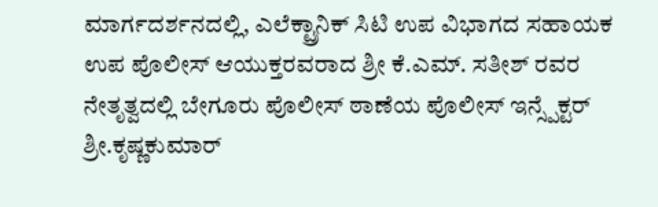ಮಾರ್ಗದರ್ಶನದಲ್ಲಿ, ಎಲೆಕ್ಟ್ರಾನಿಕ್ ಸಿಟಿ ಉಪ ವಿಭಾಗದ ಸಹಾಯಕ ಉಪ ಪೊಲೀಸ್ ಆಯುಕ್ತರವರಾದ ಶ್ರೀ ಕೆ.ಎಮ್. ಸತೀಶ್ ರವರ ನೇತೃತ್ವದಲ್ಲಿ ಬೇಗೂರು ಪೊಲೀಸ್ ಠಾಣೆಯ ಪೊಲೀಸ್ ಇನ್ಸ್ಪೆಕ್ಟರ್ ಶ್ರೀ.ಕೃಷ್ಣಕುಮಾರ್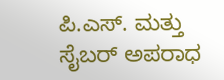ಪಿ.ಎಸ್. ಮತ್ತು ಸೈಬರ್ ಅಪರಾಧ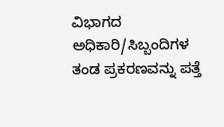ವಿಭಾಗದ ಅಧಿಕಾರಿ/ಸಿಬ್ಬಂದಿಗಳ ತಂಡ ಪ್ರಕರಣವನ್ನು ಪತ್ತೆ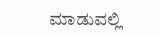ಮಾಡುವಲ್ಲಿ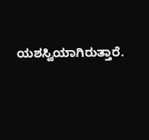ಯಶಸ್ವಿಯಾಗಿರುತ್ತಾರೆ.